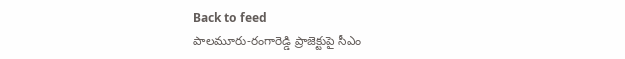Back to feed
పాలమూరు-రంగారెడ్డి ప్రాజెక్టుపై సీఎం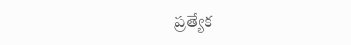ప్రత్యేక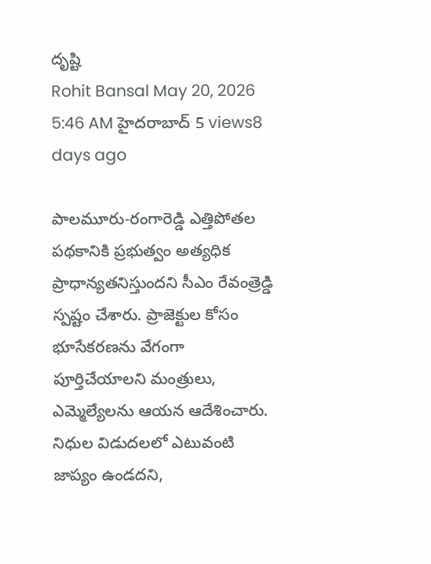దృష్టి
Rohit Bansal May 20, 2026 5:46 AM హైదరాబాద్ 5 views8 days ago

పాలమూరు-రంగారెడ్డి ఎత్తిపోతల పథకానికి ప్రభుత్వం అత్యధిక ప్రాధాన్యతనిస్తుందని సీఎం రేవంత్రెడ్డి స్పష్టం చేశారు. ప్రాజెక్టుల కోసం భూసేకరణను వేగంగా పూర్తిచేయాలని మంత్రులు, ఎమ్మెల్యేలను ఆయన ఆదేశించారు. నిధుల విడుదలలో ఎటువంటి జాప్యం ఉండదని,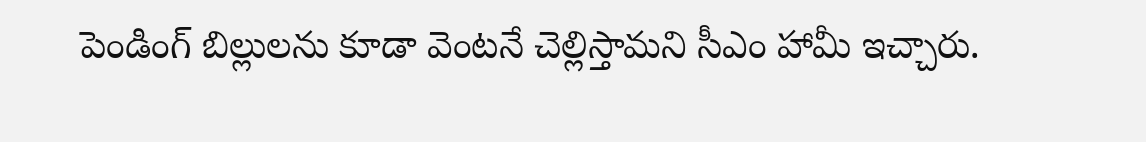పెండింగ్ బిల్లులను కూడా వెంటనే చెల్లిస్తామని సీఎం హామీ ఇచ్చారు.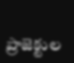ప్రాజెక్టుల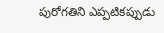పురోగతిని ఎప్పటికప్పుడు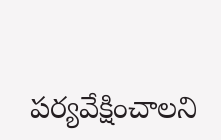పర్యవేక్షించాలని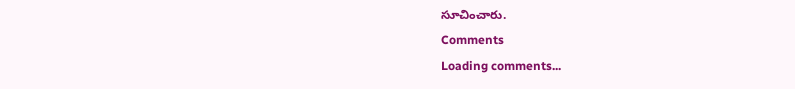సూచించారు.
Comments
Loading comments...